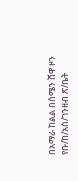በአማራ ከልል በሰሜን ሸዋ ዞን የቡ/ከ/አስ/ገንዘብ ጽ/ቤት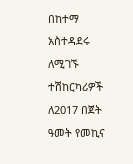በከተማ አስተዳደሩ ለሚገኙ ተሽከርካሪዎች ለ2017 በጀት ዓመት የመኪና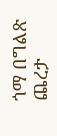ጎማ በግልጽ ጨረታ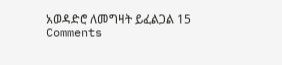አወዳድሮ ለመግዛት ይፈልጋል 15 Comments